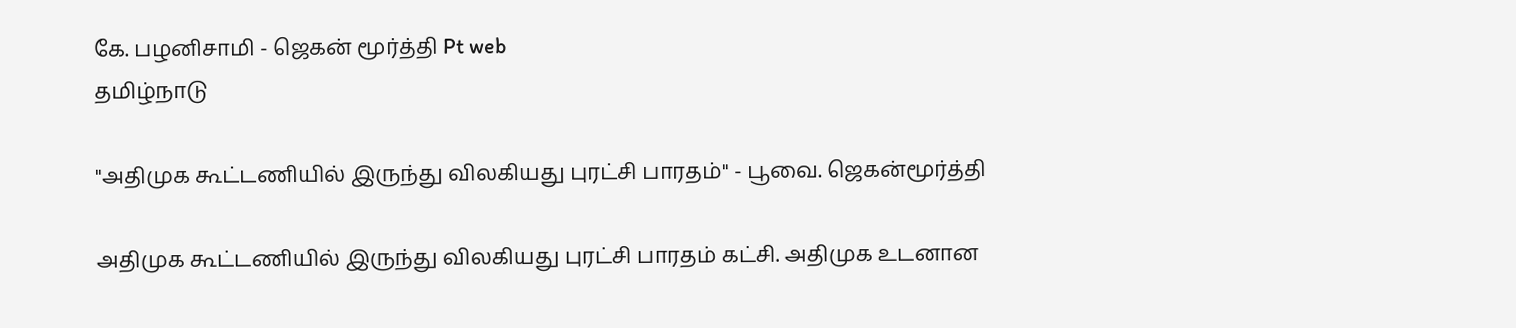கே. பழனிசாமி - ஜெகன் மூர்த்தி Pt web
தமிழ்நாடு

"அதிமுக கூட்டணியில் இருந்து விலகியது புரட்சி பாரதம்" - பூவை. ஜெகன்மூர்த்தி

அதிமுக கூட்டணியில் இருந்து விலகியது புரட்சி பாரதம் கட்சி. அதிமுக உடனான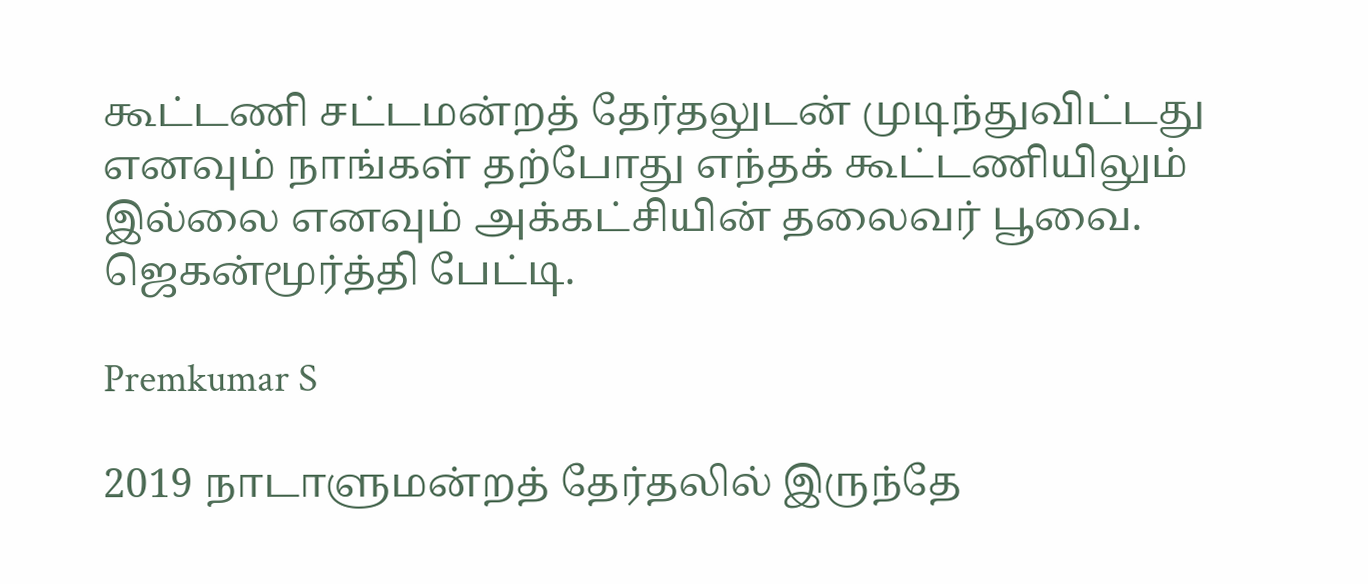கூட்டணி சட்டமன்றத் தேர்தலுடன் முடிந்துவிட்டது எனவும் நாங்கள் தற்போது எந்தக் கூட்டணியிலும் இல்லை எனவும் அக்கட்சியின் தலைவர் பூவை. ஜெகன்மூர்த்தி பேட்டி.

Premkumar S

2019 நாடாளுமன்றத் தேர்தலில் இருந்தே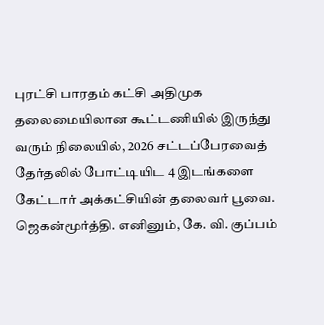புரட்சி பாரதம் கட்சி அதிமுக தலைமையிலான கூட்டணியில் இருந்து வரும் நிலையில், 2026 சட்டப்பேரவைத் தேர்தலில் போட்டியிட 4 இடங்களை கேட்டார் அக்கட்சியின் தலைவர் பூவை. ஜெகன்மூர்த்தி. எனினும், கே. வி. குப்பம்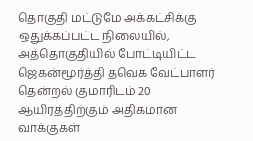தொகுதி மட்டுமே அக்கட்சிக்கு ஒதுக்கப்பட்ட நிலையில், அத்தொகுதியில் போட்டியிட்ட ஜெகன்மூர்த்தி தவெக வேட்பாளர் தென்றல் குமாரிடம் 20 ஆயிரத்திற்கும் அதிகமான வாக்குகள்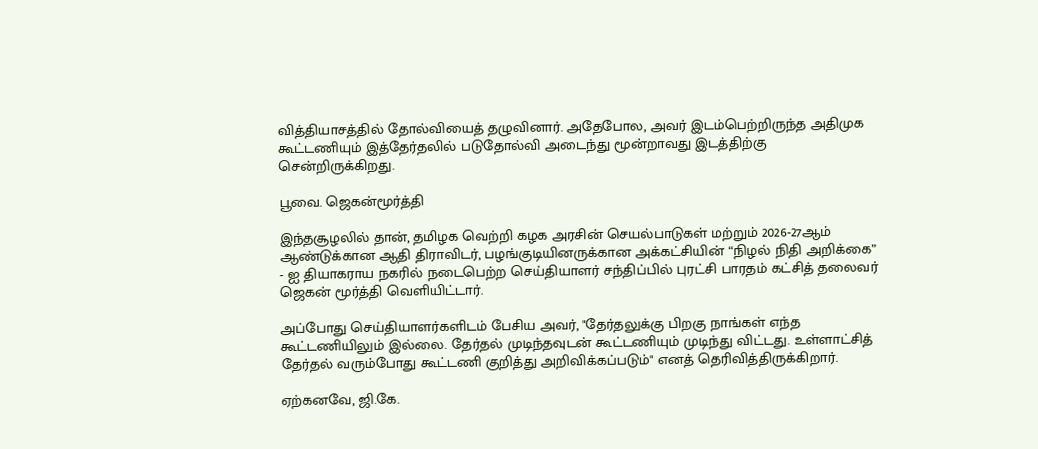வித்தியாசத்தில் தோல்வியைத் தழுவினார். அதேபோல, அவர் இடம்பெற்றிருந்த அதிமுக கூட்டணியும் இத்தேர்தலில் படுதோல்வி அடைந்து மூன்றாவது இடத்திற்கு சென்றிருக்கிறது.

பூவை. ஜெகன்மூர்த்தி

இந்தசூழலில் தான், தமிழக வெற்றி கழக அரசின் செயல்பாடுகள் மற்றும் 2026-27ஆம் ஆண்டுக்கான ஆதி திராவிடர், பழங்குடியினருக்கான அக்கட்சியின் “நிழல் நிதி அறிக்கை” - ஐ தியாகராய நகரில் நடைபெற்ற செய்தியாளர் சந்திப்பில் புரட்சி பாரதம் கட்சித் தலைவர் ஜெகன் மூர்த்தி வெளியிட்டார்.

அப்போது செய்தியாளர்களிடம் பேசிய அவர், "தேர்தலுக்கு பிறகு நாங்கள் எந்த கூட்டணியிலும் இல்லை. தேர்தல் முடிந்தவுடன் கூட்டணியும் முடிந்து விட்டது. உள்ளாட்சித் தேர்தல் வரும்போது கூட்டணி குறித்து அறிவிக்கப்படும்" எனத் தெரிவித்திருக்கிறார்.

ஏற்கனவே, ஜி.கே.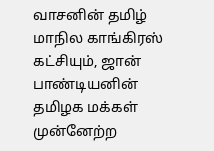வாசனின் தமிழ் மாநில காங்கிரஸ் கட்சியும், ஜான் பாண்டியனின் தமிழக மக்கள் முன்னேற்ற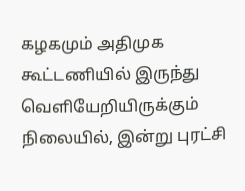கழகமும் அதிமுக கூட்டணியில் இருந்து வெளியேறியிருக்கும் நிலையில், இன்று புரட்சி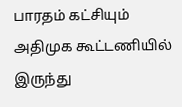பாரதம் கட்சியும் அதிமுக கூட்டணியில் இருந்து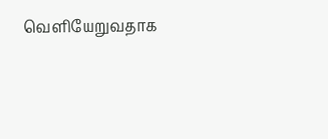வெளியேறுவதாக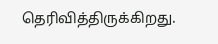தெரிவித்திருக்கிறது.